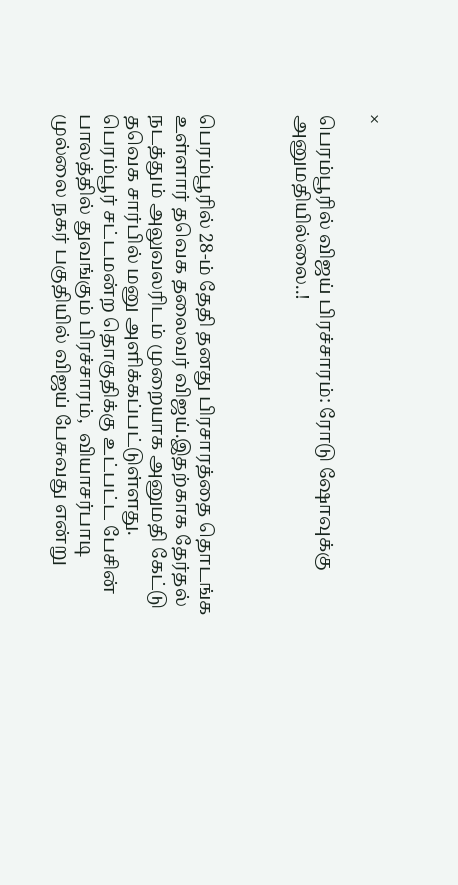×

பெரம்பூரில் விஜய் பிரச்சாரம்: ரோடு ஷோவுக்கு அனுமதியில்லை..!



பெரம்பூரில் 28-ம் தேதி தனது பிரசாரத்தை தொடங்க உள்ளார் தவெக தலைவர் விஜய்.இதற்காக தேர்தல் நடத்தும் அலுவலரிடம் முறையாக அனுமதி கேட்டு தவெக சார்பில் மனு அளிக்கப்பட்டுள்ளது. பெரம்பூர் சட்டமன்ற தொகுதிக்கு உட்பட்ட பேசின் பாலத்தில் துவங்கும் பிரச்சாரம்,  வியாசர்பாடி முல்லை நகர் பகுதியில் விஜய் பேசுவது என்று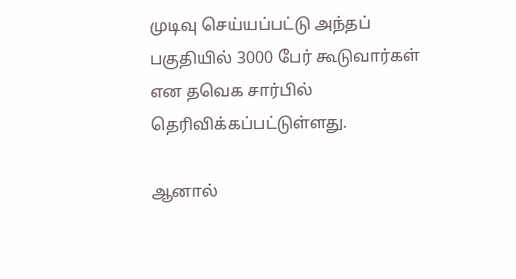முடிவு செய்யப்பட்டு அந்தப் பகுதியில் 3000 பேர் கூடுவார்கள் என தவெக சார்பில் தெரிவிக்கப்பட்டுள்ளது.

ஆனால்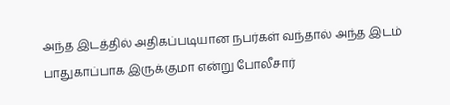அந்த இடத்தில் அதிகப்படியான நபர்கள் வந்தால் அந்த இடம் பாதுகாப்பாக இருக்குமா என்று போலீசார்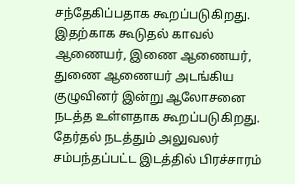சந்தேகிப்பதாக கூறப்படுகிறது. இதற்காக கூடுதல் காவல் ஆணையர், இணை ஆணையர், துணை ஆணையர் அடங்கிய குழுவினர் இன்று ஆலோசனை நடத்த உள்ளதாக கூறப்படுகிறது. தேர்தல் நடத்தும் அலுவலர் சம்பந்தப்பட்ட இடத்தில் பிரச்சாரம்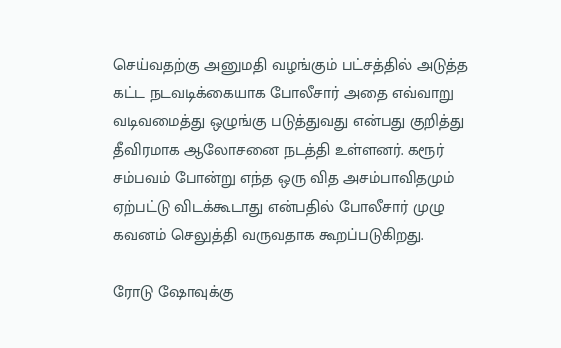செய்வதற்கு அனுமதி வழங்கும் பட்சத்தில் அடுத்த கட்ட நடவடிக்கையாக போலீசார் அதை எவ்வாறு வடிவமைத்து ஒழுங்கு படுத்துவது என்பது குறித்து தீவிரமாக ஆலோசனை நடத்தி உள்ளனர். கரூர் சம்பவம் போன்று எந்த ஒரு வித அசம்பாவிதமும் ஏற்பட்டு விடக்கூடாது என்பதில் போலீசார் முழு கவனம் செலுத்தி வருவதாக கூறப்படுகிறது.

ரோடு ஷோவுக்கு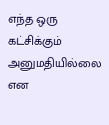எந்த ஒரு கட்சிக்கும் அனுமதியில்லை என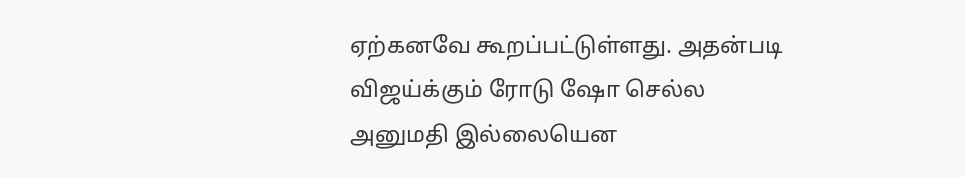ஏற்கனவே கூறப்பட்டுள்ளது. அதன்படி விஜய்க்கும் ரோடு ஷோ செல்ல அனுமதி இல்லையென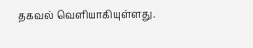தகவல் வெளியாகியுள்ளது.